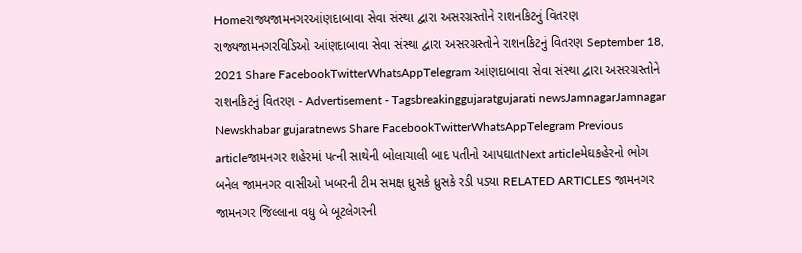Homeરાજ્યજામનગરઆંણદાબાવા સેવા સંસ્થા દ્વારા અસરગ્રસ્તોને રાશનકિટનું વિતરણ રાજ્યજામનગરવિડિઓ આંણદાબાવા સેવા સંસ્થા દ્વારા અસરગ્રસ્તોને રાશનકિટનું વિતરણ September 18, 2021 Share FacebookTwitterWhatsAppTelegram આંણદાબાવા સેવા સંસ્થા દ્વારા અસરગ્રસ્તોને રાશનકિટનું વિતરણ - Advertisement - Tagsbreakinggujaratgujarati newsJamnagarJamnagar Newskhabar gujaratnews Share FacebookTwitterWhatsAppTelegram Previous articleજામનગર શહેરમાં પત્ની સાથેની બોલાચાલી બાદ પતીનો આપઘાતNext articleમેઘકહેરનો ભોગ બનેલ જામનગર વાસીઓ ખબરની ટીમ સમક્ષ ધ્રુસકે ધ્રુસકે રડી પડ્યા RELATED ARTICLES જામનગર જામનગર જિલ્લાના વધુ બે બૂટલેગરની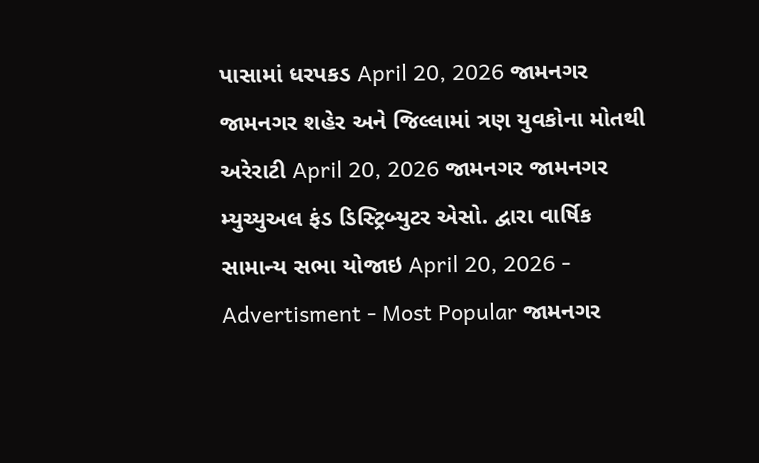પાસામાં ધરપકડ April 20, 2026 જામનગર જામનગર શહેર અને જિલ્લામાં ત્રણ યુવકોના મોતથી અરેરાટી April 20, 2026 જામનગર જામનગર મ્યુચ્યુઅલ ફંડ ડિસ્ટ્રિબ્યુટર એસો. દ્વારા વાર્ષિક સામાન્ય સભા યોજાઇ April 20, 2026 - Advertisment - Most Popular જામનગર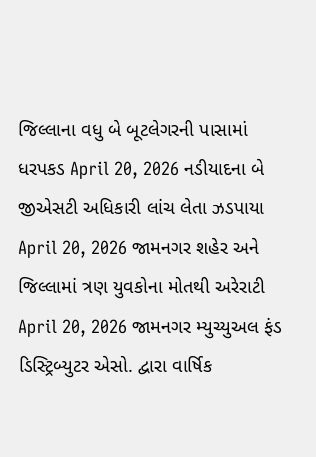જિલ્લાના વધુ બે બૂટલેગરની પાસામાં ધરપકડ April 20, 2026 નડીયાદના બે જીએસટી અધિકારી લાંચ લેતા ઝડપાયા April 20, 2026 જામનગર શહેર અને જિલ્લામાં ત્રણ યુવકોના મોતથી અરેરાટી April 20, 2026 જામનગર મ્યુચ્યુઅલ ફંડ ડિસ્ટ્રિબ્યુટર એસો. દ્વારા વાર્ષિક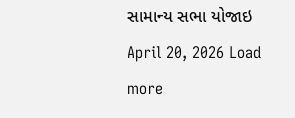સામાન્ય સભા યોજાઇ April 20, 2026 Load more